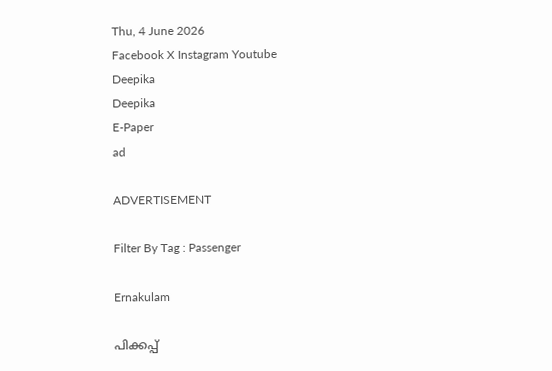Thu, 4 June 2026
Facebook X Instagram Youtube
Deepika
Deepika
E-Paper
ad

ADVERTISEMENT

Filter By Tag : Passenger

Ernakulam

പിക്കപ്പ്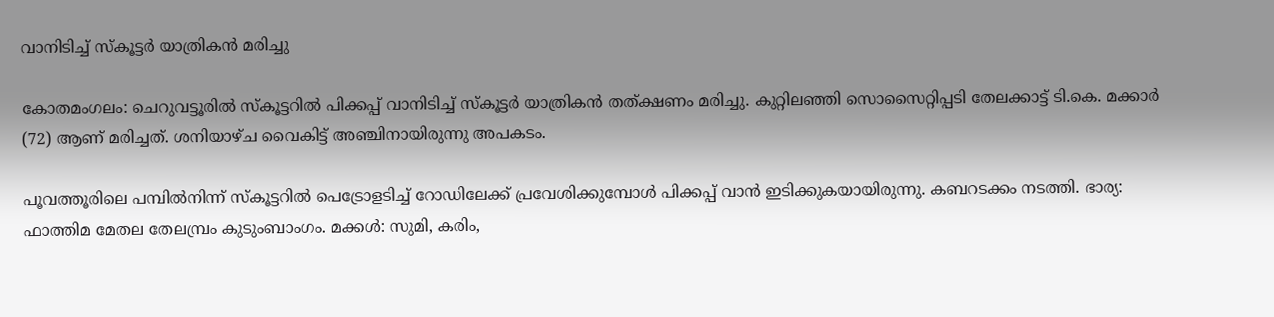വാനിടിച്ച് സ്‌കൂട്ടർ യാത്രികൻ മരിച്ചു

കോതമംഗലം: ചെറുവട്ടൂരില്‍ സ്‌കൂട്ടറില്‍ പിക്കപ്പ് വാനിടിച്ച് സ്കൂട്ടർ യാത്രികൻ തത്ക്ഷണം മരിച്ചു. കുറ്റിലഞ്ഞി സൊസൈറ്റിപ്പടി തേലക്കാട്ട് ടി.കെ. മക്കാര്‍ (72) ആണ് മരിച്ചത്. ശനിയാഴ്ച വൈകിട്ട് അഞ്ചിനായിരുന്നു അപകടം.

പൂവത്തൂരിലെ പമ്പില്‍നിന്ന് സ്‌കൂട്ടറില്‍ പെട്രോളടിച്ച് റോഡിലേക്ക് പ്രവേശിക്കുമ്പോള്‍ പിക്കപ്പ് വാന്‍ ഇടിക്കുകയായിരുന്നു. കബറടക്കം നടത്തി. ഭാര്യ: ഫാത്തിമ മേതല തേലമ്പ്രം കുടുംബാംഗം. മക്കള്‍: സുമി, കരിം,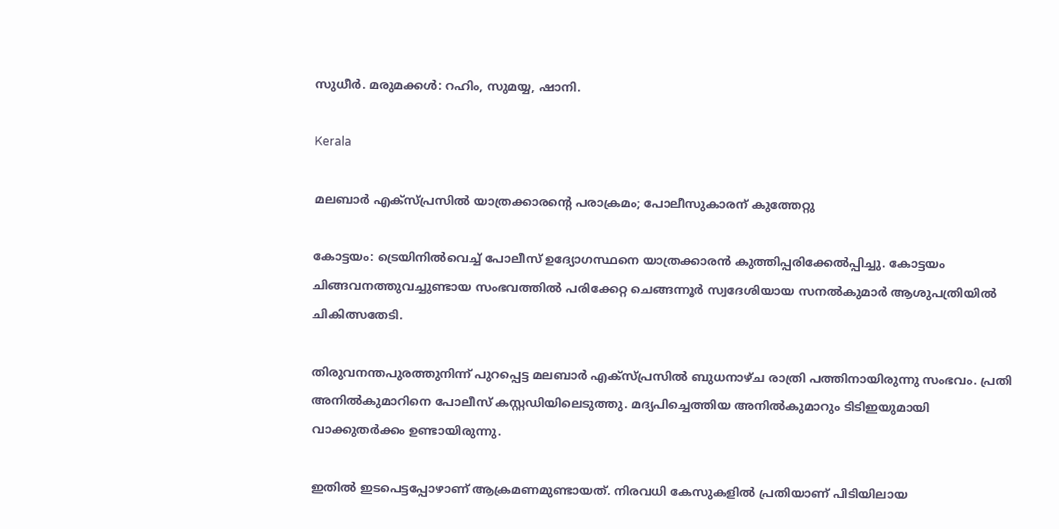സുധീര്‍. മരുമക്കള്‍: റഹിം, സുമയ്യ, ഷാനി.

Kerala

മലബാർ എക്‌സ്പ്രസിൽ യാത്രക്കാരന്‍റെ പരാക്രമം; പോലീസുകാരന് കുത്തേറ്റു

കോട്ടയം: ട്രെയിനില്‍വെച്ച് പോലീസ് ഉദ്യോഗസ്ഥനെ യാത്രക്കാരന്‍ കുത്തിപ്പരിക്കേൽപ്പിച്ചു. കോട്ടയം ചിങ്ങവനത്തുവച്ചുണ്ടായ സംഭവത്തിൽ പരിക്കേറ്റ ചെങ്ങന്നൂര്‍ സ്വദേശിയായ സനൽകുമാർ ആശുപത്രിയിൽ ചികിത്സതേടി.

തിരുവനന്തപുരത്തുനിന്ന് പുറപ്പെട്ട മലബാർ എക്‌സ്പ്രസിൽ ബുധനാഴ്ച രാത്രി പത്തിനായിരുന്നു സംഭവം. പ്രതി അനിൽകുമാറിനെ പോലീസ് കസ്റ്റഡിയിലെടുത്തു. മദ്യപിച്ചെത്തിയ അനിൽകുമാറും ടിടിഇയുമായി വാക്കുതർക്കം ഉണ്ടായിരുന്നു.

ഇതിൽ ഇടപെട്ടപ്പോഴാണ് ആക്രമണമുണ്ടായത്. നിരവധി കേസുകളിൽ പ്രതിയാണ് പിടിയിലായ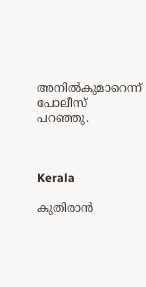അനിൽകുമാറെന്ന് പോലീസ് പറഞ്ഞു.



Kerala

കുതിരാന്‍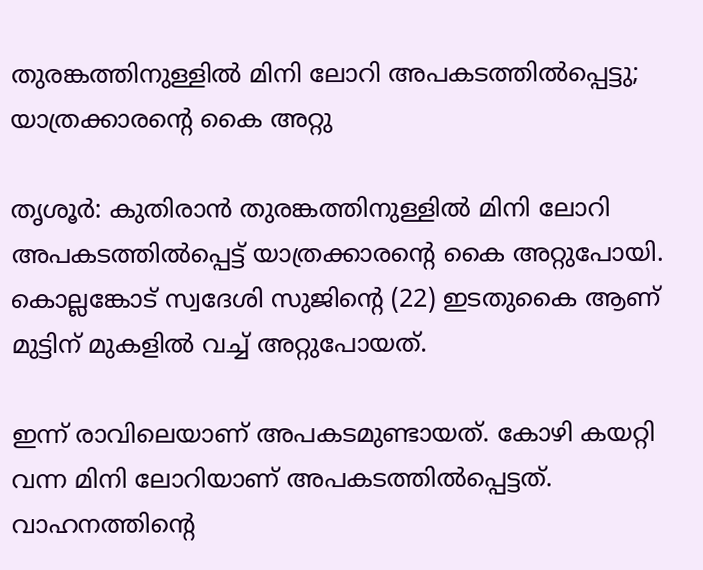തുരങ്കത്തിനുള്ളില്‍ മിനി ലോറി അപകടത്തിൽപ്പെട്ടു; യാത്രക്കാരന്‍റെ കൈ അറ്റു

തൃശൂര്‍: കുതിരാന്‍ തുരങ്കത്തിനുള്ളില്‍ മിനി ലോറി അപകടത്തില്‍പ്പെട്ട് യാത്രക്കാരന്‍റെ കൈ അറ്റുപോയി. കൊല്ലങ്കോട് സ്വദേശി സുജിന്‍റെ (22) ഇടതുകൈ ആണ് മുട്ടിന് മുകളില്‍ വച്ച് അറ്റുപോയത്.

ഇന്ന് രാവിലെയാണ് അപകടമുണ്ടായത്. കോഴി കയറ്റി വന്ന മിനി ലോറിയാണ് അപകടത്തില്‍പ്പെട്ടത്. വാഹനത്തിന്‍റെ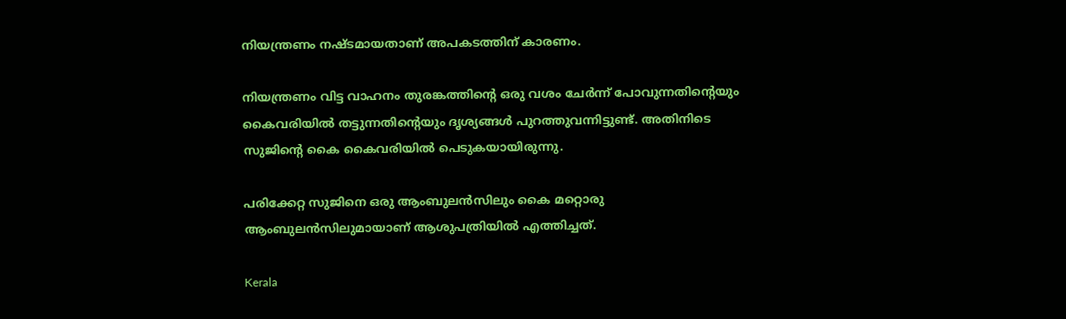നിയന്ത്രണം നഷ്ടമായതാണ് അപകടത്തിന് കാരണം.

നിയന്ത്രണം വിട്ട വാഹനം തുരങ്കത്തിന്‍റെ ഒരു വശം ചേര്‍ന്ന് പോവുന്നതിന്‍റെയും കൈവരിയില്‍ തട്ടുന്നതിന്‍റെയും ദൃശ്യങ്ങള്‍ പുറത്തുവന്നിട്ടുണ്ട്. അതിനിടെ സുജിന്‍റെ കൈ കൈവരിയില്‍ പെടുകയായിരുന്നു.

പരിക്കേറ്റ സുജിനെ ഒരു ആംബുലന്‍സിലും കൈ മറ്റൊരു ആംബുലന്‍സിലുമായാണ് ആശുപത്രിയില്‍ എത്തിച്ചത്.

Kerala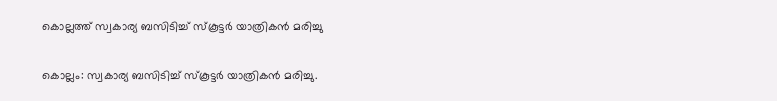കൊല്ലത്ത് സ്വകാര്യ ബസിടിച്ച് സ്കൂട്ടർ യാത്രികൻ മരിച്ചു

കൊല്ലം: സ്വകാര്യ ബസിടിച്ച് സ്കൂട്ടർ യാത്രികൻ മരിച്ചു.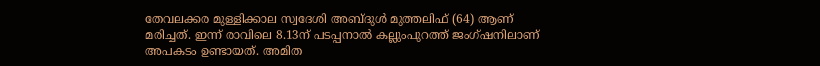തേവലക്കര മുള്ളിക്കാല സ്വദേശി അബ്ദുൾ മുത്തലിഫ് (64) ആണ് മരിച്ചത്. ഇന്ന് രാവിലെ 8.13ന് പടപ്പനാൽ കല്ലുംപുറത്ത് ജംഗ്ഷനിലാണ് അപകടം ഉണ്ടായത്. അമിത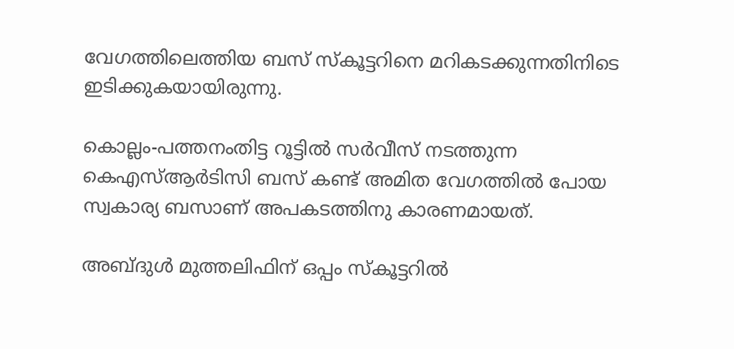വേഗത്തിലെത്തിയ ബസ് സ്കൂട്ടറിനെ മറികടക്കുന്നതിനിടെ ഇടിക്കുകയായിരുന്നു.

കൊല്ലം-പത്തനംതിട്ട റൂട്ടിൽ സർവീസ് നടത്തുന്ന കെഎസ്ആർടിസി ബസ് കണ്ട് അമിത വേഗത്തിൽ പോയ സ്വകാര്യ ബസാണ് അപകടത്തിനു കാരണമായത്.

അബ്ദുൾ മുത്തലിഫിന് ഒപ്പം സ്കൂട്ടറിൽ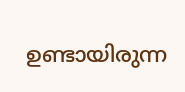ഉണ്ടായിരുന്ന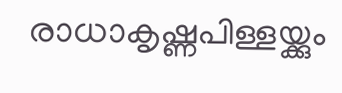രാധാകൃഷ്ണപിള്ളയ്ക്കും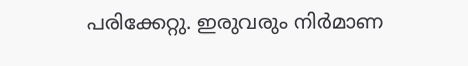പരിക്കേറ്റു. ഇരുവരും നിർമാണ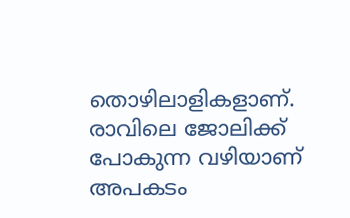തൊഴിലാളികളാണ്. രാവിലെ ജോലിക്ക് പോകുന്ന വഴിയാണ് അപകടം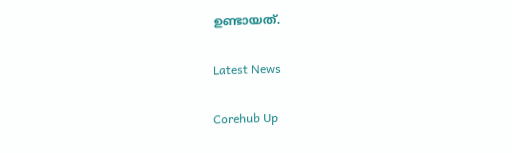ഉണ്ടായത്.

Latest News

Corehub Up